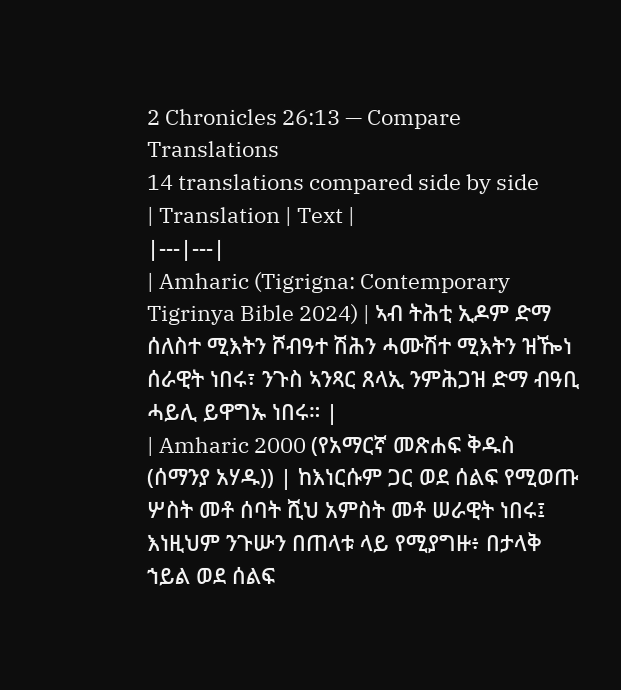2 Chronicles 26:13 — Compare Translations
14 translations compared side by side
| Translation | Text |
|---|---|
| Amharic (Tigrigna: Contemporary Tigrinya Bible 2024) | ኣብ ትሕቲ ኢዶም ድማ ሰለስተ ሚእትን ሾብዓተ ሽሕን ሓሙሽተ ሚእትን ዝዀነ ሰራዊት ነበሩ፣ ንጉስ ኣንጻር ጸላኢ ንምሕጋዝ ድማ ብዓቢ ሓይሊ ይዋግኡ ነበሩ። |
| Amharic 2000 (የአማርኛ መጽሐፍ ቅዱስ (ሰማንያ አሃዱ)) | ከእነርሱም ጋር ወደ ሰልፍ የሚወጡ ሦስት መቶ ሰባት ሺህ አምስት መቶ ሠራዊት ነበሩ፤ እነዚህም ንጉሡን በጠላቱ ላይ የሚያግዙ፥ በታላቅ ኀይል ወደ ሰልፍ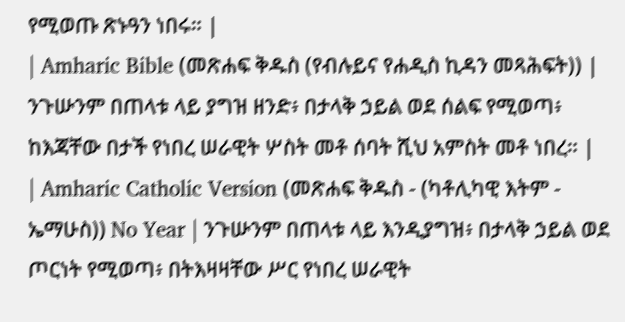የሚወጡ ጽኑዓን ነበሩ። |
| Amharic Bible (መጽሐፍ ቅዱስ (የብሉይና የሐዲስ ኪዳን መጻሕፍት)) | ንጉሡንም በጠላቱ ላይ ያግዝ ዘንድ፥ በታላቅ ኃይል ወደ ሰልፍ የሚወጣ፥ ከእጃቸው በታች የነበረ ሠራዊት ሦስት መቶ ሰባት ሺህ አምስት መቶ ነበረ። |
| Amharic Catholic Version (መጽሐፍ ቅዱስ - (ካቶሊካዊ እትም - ኤማሁስ)) No Year | ንጉሡንም በጠላቱ ላይ እንዲያግዝ፥ በታላቅ ኃይል ወደ ጦርነት የሚወጣ፥ በትእዛዛቸው ሥር የነበረ ሠራዊት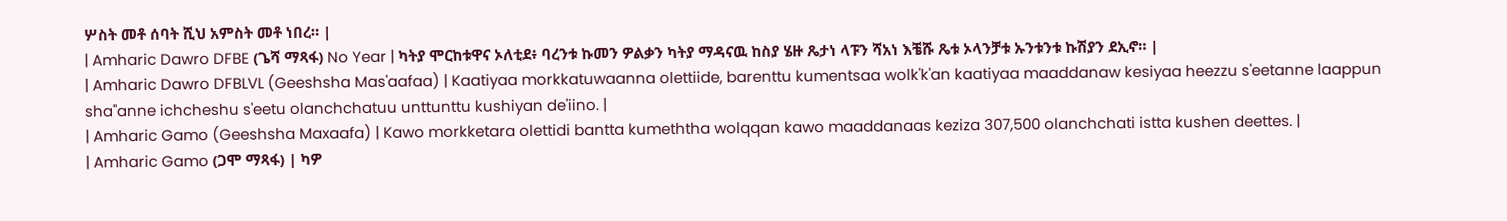ሦስት መቶ ሰባት ሺህ አምስት መቶ ነበረ። |
| Amharic Dawro DFBE (ጌሻ ማጻፋ) No Year | ካትያ ሞርከቱዋና ኦለቲደ፥ ባረንቱ ኩመን ዎልቃን ካትያ ማዳናዉ ከስያ ሄዙ ጼታነ ላፑን ሻአነ እቼሹ ጼቱ ኦላንቻቱ ኡንቱንቱ ኩሽያን ደኢኖ። |
| Amharic Dawro DFBLVL (Geeshsha Mas'aafaa) | Kaatiyaa morkkatuwaanna olettiide, barenttu kumentsaa wolk'k'an kaatiyaa maaddanaw kesiyaa heezzu s'eetanne laappun sha"anne ichcheshu s'eetu olanchchatuu unttunttu kushiyan de'iino. |
| Amharic Gamo (Geeshsha Maxaafa) | Kawo morkketara olettidi bantta kumeththa wolqqan kawo maaddanaas keziza 307,500 olanchchati istta kushen deettes. |
| Amharic Gamo (ጋሞ ማጻፋ) | ካዎ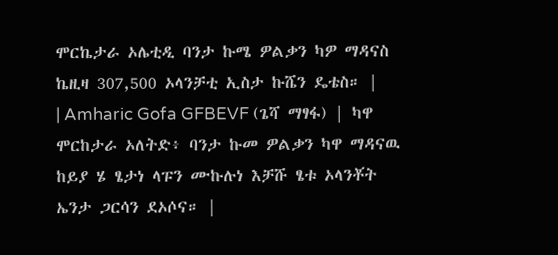ሞርኬታራ ኦሌቲዲ ባንታ ኩሜ ዎልቃን ካዎ ማዳናስ ኬዚዛ 307,500 ኦላንቻቲ ኢስታ ኩሼን ዴቴስ። |
| Amharic Gofa GFBEVF (ጌሻ ማፃፋ) | ካዋ ሞርከታራ ኦለትድ፥ ባንታ ኩመ ዎልቃን ካዋ ማዳናዉ ከይያ ሄ ፄታነ ላፑን ሙኩሉነ እቻሹ ፄቱ ኦላንቾት ኤንታ ጋርሳን ደኦሶና። |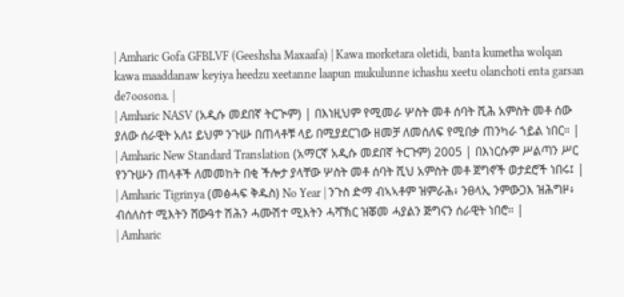| Amharic Gofa GFBLVF (Geeshsha Maxaafa) | Kawa morketara oletidi, banta kumetha wolqan kawa maaddanaw keyiya heedzu xeetanne laapun mukulunne ichashu xeetu olanchoti enta garsan de7oosona. |
| Amharic NASV (አዲሱ መደበኛ ትርጒም) | በእነዚህም የሚመራ ሦስት መቶ ሰባት ሺሕ አምስት መቶ ሰው ያለው ሰራዊት አለ፤ ይህም ንጉሡ በጠላቶቹ ላይ በሚያደርገው ዘመቻ ለመሰለፍ የሚበቃ ጠንካራ ኀይል ነበር። |
| Amharic New Standard Translation (አማርኛ አዲሱ መደበኛ ትርጉም) 2005 | በእነርሱም ሥልጣን ሥር የንጉሡን ጠላቶች ለመመከት በቂ ችሎታ ያላቸው ሦስት መቶ ሰባት ሺህ አምስት መቶ ጀግኖች ወታደሮች ነበሩ፤ |
| Amharic Tigrinya (መፅሓፍ ቅዱስ) No Year | ንጉስ ድማ ብኣኣቶም ዝምራሕ፥ ንፀላኢ ንምውጋእ ዝሕግዞ፥ ብሰለስተ ሚእትን ሸውዓተ ሽሕን ሓሙሽተ ሚእትን ሓሻኽር ዝቖመ ሓያልን ጅግናን ሰራዊት ነበሮ። |
| Amharic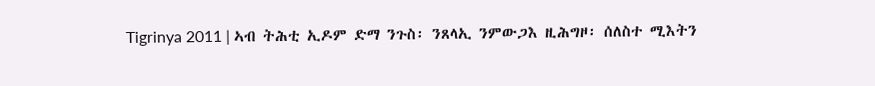Tigrinya 2011 | ኣብ ትሕቲ ኢዶም ድማ ንጉስ፡ ንጸላኢ ንምውጋእ ዚሕግዞ፡ ሰለስተ ሚእትን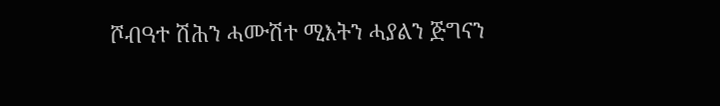ሾብዓተ ሽሕን ሓሙሽተ ሚእትን ሓያልን ጅግናን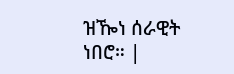ዝዀነ ሰራዊት ነበሮ። |